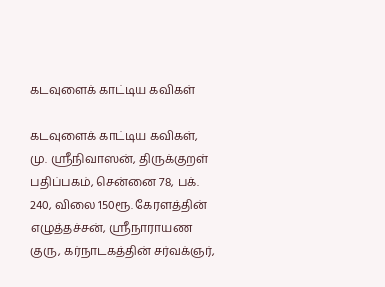கடவுளைக் காட்டிய கவிகள்

கடவுளைக் காட்டிய கவிகள், மு. ஸ்ரீநிவாஸன், திருக்குறள் பதிப்பகம், சென்னை 78, பக். 240, விலை 150ரூ. கேரளத்தின் எழுத்தச்சன், ஸ்ரீநாராயண குரு, கர்நாடகத்தின் சர்வக்ஞர்,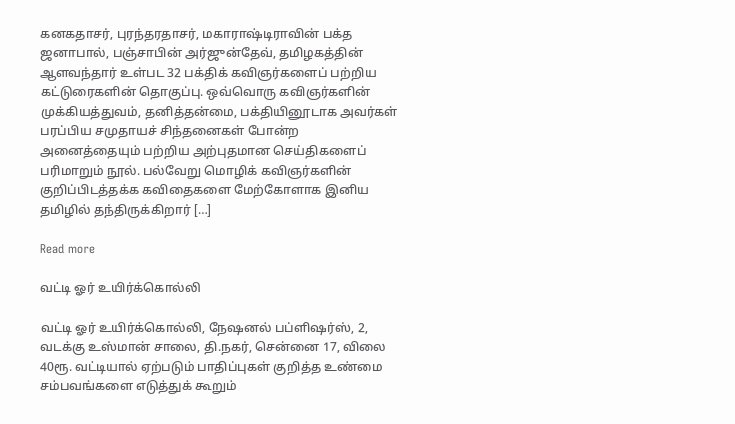கனகதாசர், புரந்தரதாசர், மகாராஷ்டிராவின் பக்த ஜனாபால், பஞ்சாபின் அர்ஜுன்தேவ், தமிழகத்தின் ஆளவந்தார் உள்பட 32 பக்திக் கவிஞர்களைப் பற்றிய கட்டுரைகளின் தொகுப்பு. ஒவ்வொரு கவிஞர்களின் முக்கியத்துவம், தனித்தன்மை, பக்தியினூடாக அவர்கள் பரப்பிய சமுதாயச் சிந்தனைகள் போன்ற அனைத்தையும் பற்றிய அற்புதமான செய்திகளைப் பரிமாறும் நூல். பல்வேறு மொழிக் கவிஞர்களின் குறிப்பிடத்தக்க கவிதைகளை மேற்கோளாக இனிய தமிழில் தந்திருக்கிறார் […]

Read more

வட்டி ஓர் உயிர்க்கொல்லி

வட்டி ஓர் உயிர்க்கொல்லி, நேஷனல் பப்ளிஷர்ஸ், 2, வடக்கு உஸ்மான் சாலை, தி.நகர், சென்னை 17, விலை 40ரூ. வட்டியால் ஏற்படும் பாதிப்புகள் குறித்த உண்மை சம்பவங்களை எடுத்துக் கூறும்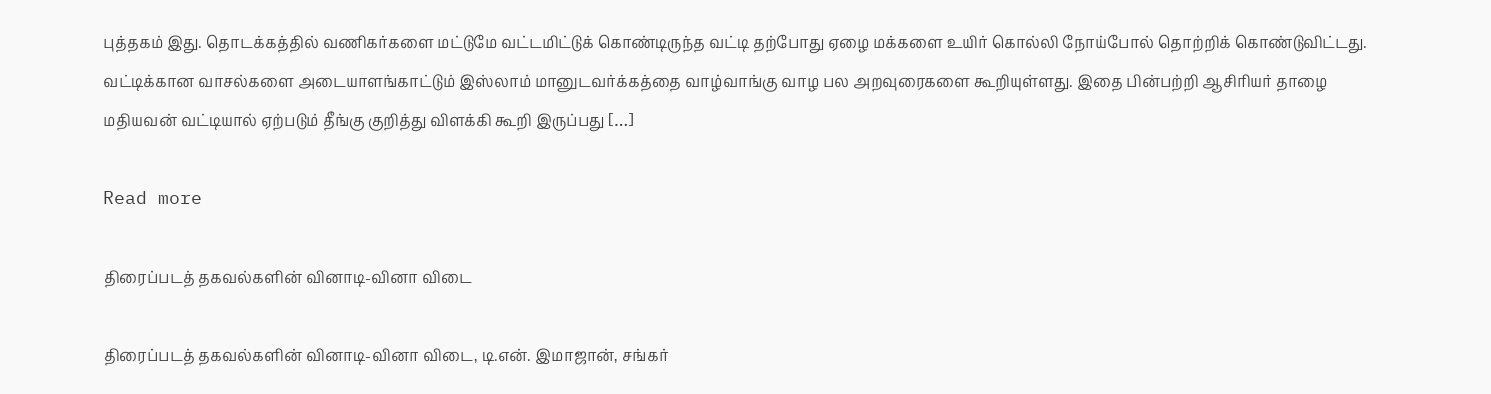புத்தகம் இது. தொடக்கத்தில் வணிகர்களை மட்டுமே வட்டமிட்டுக் கொண்டிருந்த வட்டி தற்போது ஏழை மக்களை உயிர் கொல்லி நோய்போல் தொற்றிக் கொண்டுவிட்டது. வட்டிக்கான வாசல்களை அடையாளங்காட்டும் இஸ்லாம் மானுடவர்க்கத்தை வாழ்வாங்கு வாழ பல அறவுரைகளை கூறியுள்ளது. இதை பின்பற்றி ஆசிரியர் தாழை மதியவன் வட்டியால் ஏற்படும் தீங்கு குறித்து விளக்கி கூறி இருப்பது […]

Read more

திரைப்படத் தகவல்களின் வினாடி-வினா விடை

திரைப்படத் தகவல்களின் வினாடி-வினா விடை, டி.என். இமாஜான், சங்கர்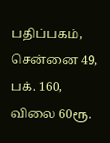பதிப்பகம், சென்னை 49, பக். 160, விலை 60ரூ.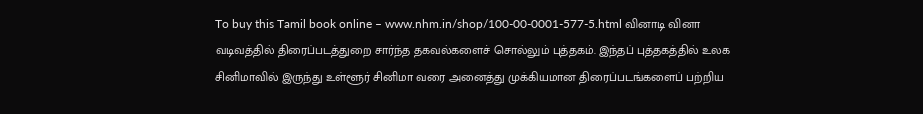To buy this Tamil book online – www.nhm.in/shop/100-00-0001-577-5.html வினாடி வினா வடிவத்தில் திரைப்படத்துறை சார்ந்த தகவல்களைச் சொல்லும் புத்தகம். இந்தப் புத்தகத்தில் உலக சினிமாவில் இருந்து உள்ளூர் சினிமா வரை அனைத்து முக்கியமான திரைப்படங்களைப் பற்றிய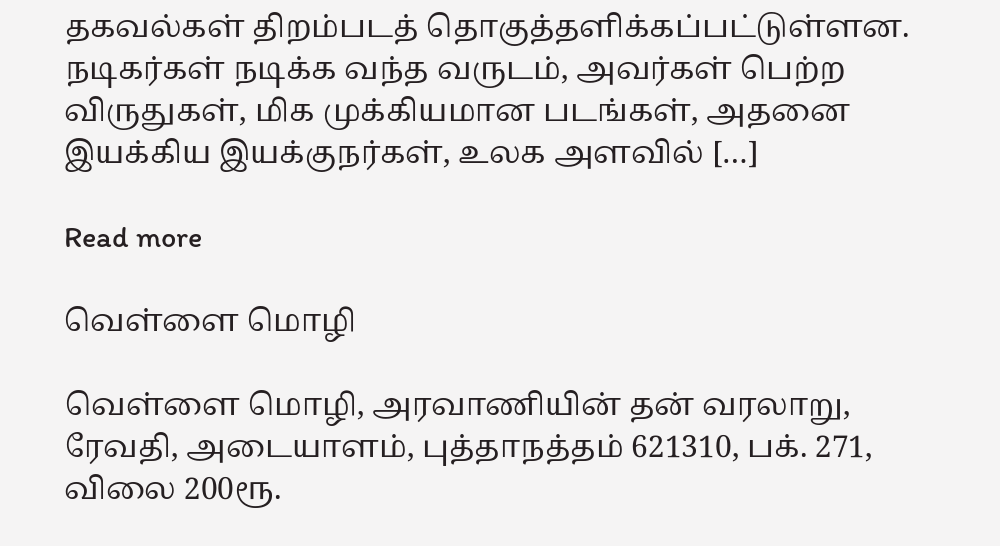தகவல்கள் திறம்படத் தொகுத்தளிக்கப்பட்டுள்ளன. நடிகர்கள் நடிக்க வந்த வருடம், அவர்கள் பெற்ற விருதுகள், மிக முக்கியமான படங்கள், அதனை இயக்கிய இயக்குநர்கள், உலக அளவில் […]

Read more

வெள்ளை மொழி

வெள்ளை மொழி, அரவாணியின் தன் வரலாறு, ரேவதி, அடையாளம், புத்தாநத்தம் 621310, பக். 271, விலை 200ரூ.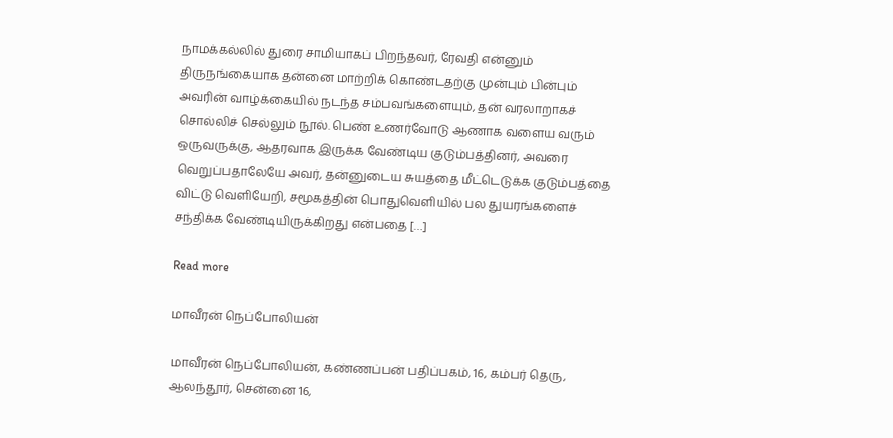நாமக்கல்லில் துரை சாமியாகப் பிறந்தவர், ரேவதி என்னும் திருநங்கையாக தன்னை மாற்றிக் கொண்டதற்கு முன்பும் பின்பும் அவரின் வாழ்க்கையில் நடந்த சம்பவங்களையும், தன் வரலாறாகச் சொல்லிச் செல்லும் நூல். பெண் உணர்வோடு ஆணாக வளைய வரும் ஒருவருக்கு, ஆதரவாக இருக்க வேண்டிய குடும்பத்தினர், அவரை வெறுப்பதாலேயே அவர், தன்னுடைய சுயத்தை மீட்டெடுக்க குடும்பத்தை விட்டு வெளியேறி, சமூகத்தின் பொதுவெளியில் பல துயரங்களைச் சந்திக்க வேண்டியிருக்கிறது என்பதை […]

Read more

மாவீரன் நெப்போலியன்

மாவீரன் நெப்போலியன், கண்ணப்பன் பதிப்பகம், 16, கம்பர் தெரு, ஆலந்தூர், சென்னை 16,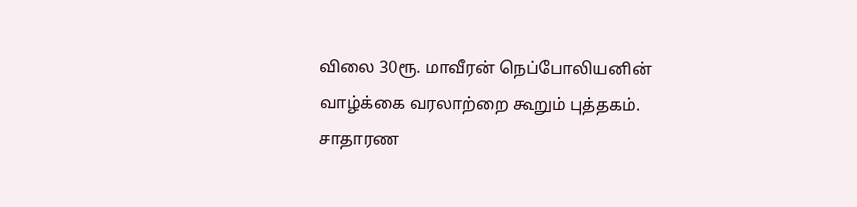விலை 30ரூ. மாவீரன் நெப்போலியனின் வாழ்க்கை வரலாற்றை கூறும் புத்தகம். சாதாரண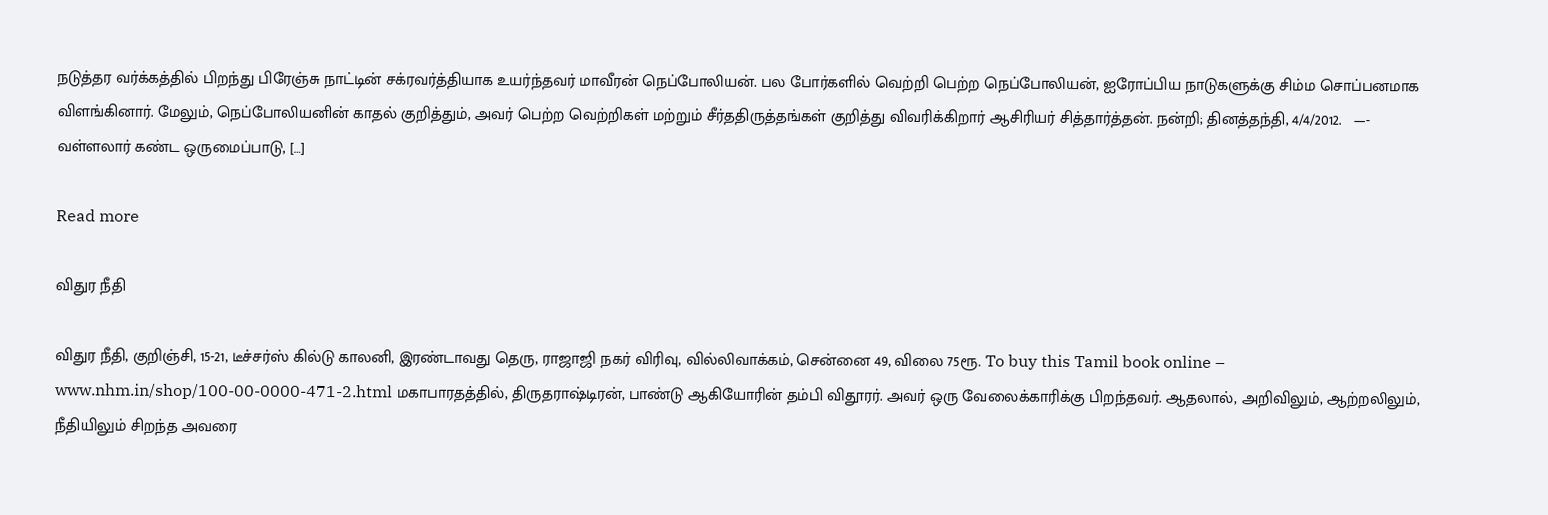நடுத்தர வர்க்கத்தில் பிறந்து பிரேஞ்சு நாட்டின் சக்ரவர்த்தியாக உயர்ந்தவர் மாவீரன் நெப்போலியன். பல போர்களில் வெற்றி பெற்ற நெப்போலியன், ஐரோப்பிய நாடுகளுக்கு சிம்ம சொப்பனமாக விளங்கினார். மேலும், நெப்போலியனின் காதல் குறித்தும், அவர் பெற்ற வெற்றிகள் மற்றும் சீர்ததிருத்தங்கள் குறித்து விவரிக்கிறார் ஆசிரியர் சித்தார்த்தன். நன்றி; தினத்தந்தி, 4/4/2012.   —-   வள்ளலார் கண்ட ஒருமைப்பாடு, […]

Read more

விதுர நீதி

விதுர நீதி, குறிஞ்சி, 15-21, டீச்சர்ஸ் கில்டு காலனி, இரண்டாவது தெரு, ராஜாஜி நகர் விரிவு, வில்லிவாக்கம், சென்னை 49, விலை 75ரூ. To buy this Tamil book online – www.nhm.in/shop/100-00-0000-471-2.html மகாபாரதத்தில், திருதராஷ்டிரன், பாண்டு ஆகியோரின் தம்பி விதூரர். அவர் ஒரு வேலைக்காரிக்கு பிறந்தவர். ஆதலால், அறிவிலும், ஆற்றலிலும், நீதியிலும் சிறந்த அவரை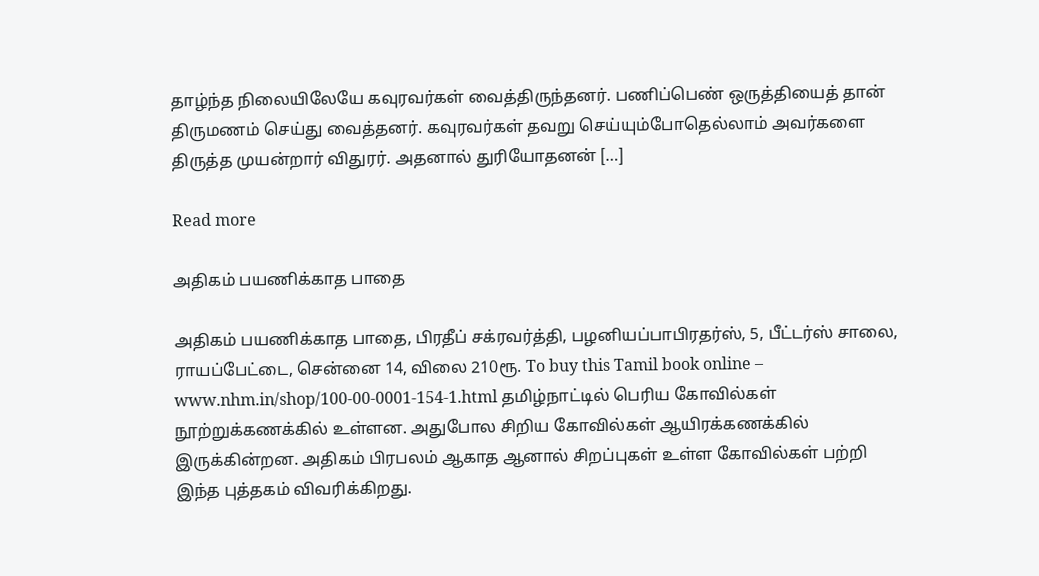தாழ்ந்த நிலையிலேயே கவுரவர்கள் வைத்திருந்தனர். பணிப்பெண் ஒருத்தியைத் தான் திருமணம் செய்து வைத்தனர். கவுரவர்கள் தவறு செய்யும்போதெல்லாம் அவர்களை திருத்த முயன்றார் விதுரர். அதனால் துரியோதனன் […]

Read more

அதிகம் பயணிக்காத பாதை

அதிகம் பயணிக்காத பாதை, பிரதீப் சக்ரவர்த்தி, பழனியப்பாபிரதர்ஸ், 5, பீட்டர்ஸ் சாலை, ராயப்பேட்டை, சென்னை 14, விலை 210ரூ. To buy this Tamil book online – www.nhm.in/shop/100-00-0001-154-1.html தமிழ்நாட்டில் பெரிய கோவில்கள் நூற்றுக்கணக்கில் உள்ளன. அதுபோல சிறிய கோவில்கள் ஆயிரக்கணக்கில் இருக்கின்றன. அதிகம் பிரபலம் ஆகாத ஆனால் சிறப்புகள் உள்ள கோவில்கள் பற்றி இந்த புத்தகம் விவரிக்கிறது.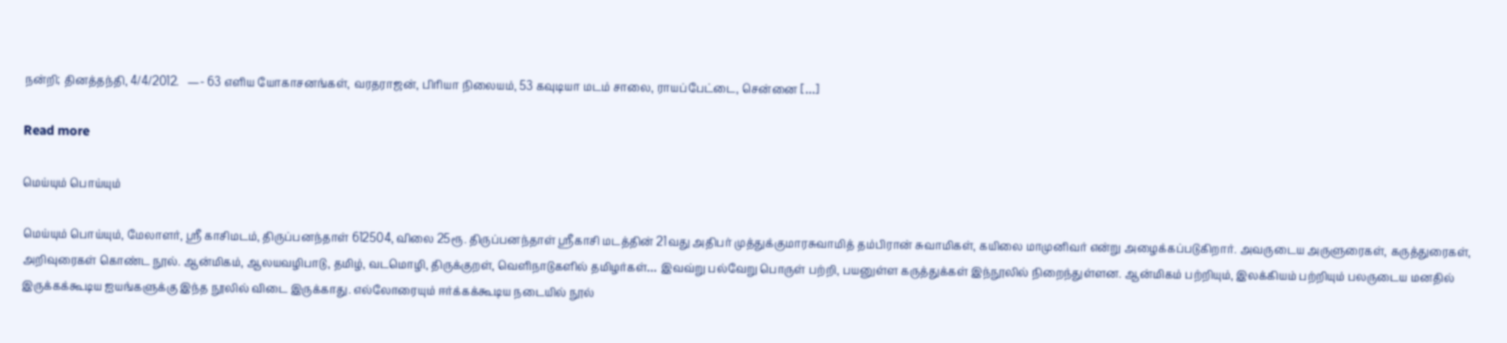நன்றி; தினத்தந்தி, 4/4/2012.   —- 63 எளிய யோகாசனங்கள், வரதராஜன், பிரியா நிலையம், 53 கவுடியா மடம் சாலை, ராயப்பேட்டை, சென்னை […]

Read more

மெய்யும் பொய்யும்

மெய்யும் பொய்யும், மேலாளர், ஸ்ரீ காசிமடம், திருப்பனந்தாள் 612504, விலை 25ரூ. திருப்பனந்தாள் ஸ்ரீகாசி மடத்தின் 21வது அதிபர் முத்துக்குமாரசுவாமித் தம்பிரான் சுவாமிகள், கயிலை மாமுனிவர் என்று அழைக்கப்படுகிறார். அவருடைய அருளுரைகள், கருத்துரைகள், அறிவுரைகள் கொண்ட நூல். ஆன்மிகம், ஆலயவழிபாடு, தமிழ், வடமொழி, திருக்குறள், வெளிநாடுகளில் தமிழர்கள்… இவவ்று பல்வேறு பொருள் பற்றி, பயனுள்ள கருத்துக்கள் இந்நூலில் நிறைந்துள்ளன. ஆன்மிகம் பற்றியும், இலக்கியம் பற்றியும் பலருடைய மனதில் இருக்கக்கூடிய ஐயங்களுக்கு இந்த நூலில் விடை இருக்காது. எல்லோரையும் ஈர்க்கக்கூடிய நடையில் நூல்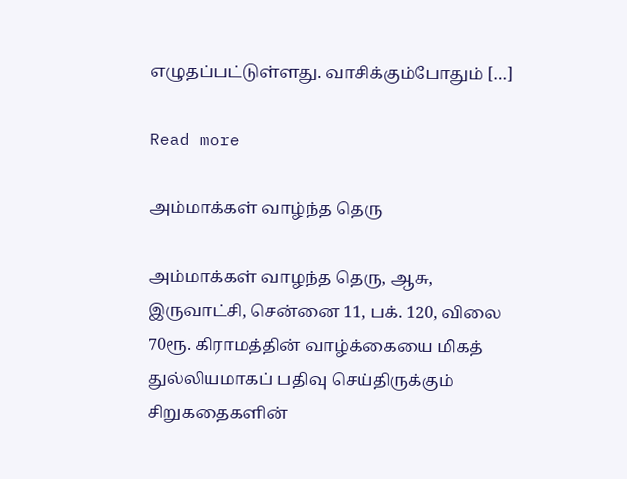எழுதப்பட்டுள்ளது. வாசிக்கும்போதும் […]

Read more

அம்மாக்கள் வாழ்ந்த தெரு

அம்மாக்கள் வாழந்த தெரு, ஆசு, இருவாட்சி, சென்னை 11, பக். 120, விலை 70ரூ. கிராமத்தின் வாழ்க்கையை மிகத் துல்லியமாகப் பதிவு செய்திருக்கும் சிறுகதைகளின்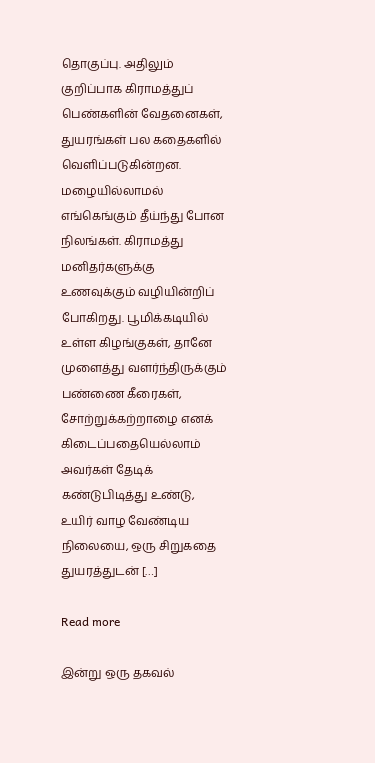தொகுப்பு. அதிலும் குறிப்பாக கிராமத்துப் பெண்களின் வேதனைகள், துயரங்கள் பல கதைகளில் வெளிப்படுகின்றன. மழையில்லாமல் எங்கெங்கும் தீய்ந்து போன நிலங்கள். கிராமத்து மனிதர்களுக்கு உணவுக்கும் வழியின்றிப் போகிறது. பூமிக்கடியில் உள்ள கிழங்குகள், தானே முளைத்து வளர்ந்திருக்கும் பண்ணை கீரைகள், சோற்றுக்கற்றாழை எனக் கிடைப்பதையெல்லாம் அவர்கள் தேடிக் கண்டுபிடித்து உண்டு, உயிர் வாழ வேண்டிய நிலையை, ஒரு சிறுகதை துயரத்துடன் […]

Read more

இன்று ஒரு தகவல்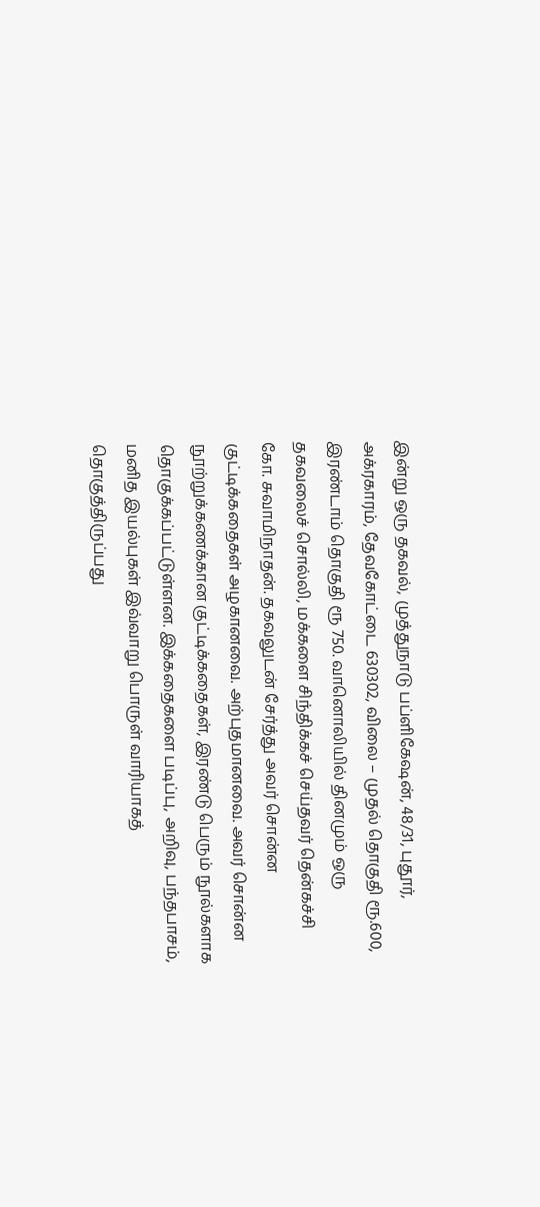இன்று ஒரு தகவல், முத்துநாடு பப்ளிகேஷன், 48/31, புதூர், அக்ரகாரம், தேவகோட்டை 630302, விலை – முதல் தொகுதி ரூ.600, இரண்டாம் தொகுதி ரூ 750. வானொலியில் தினமும் ஒரு தகவலைச் சொல்லி, மக்களை சிந்திக்கச் செய்தவர் தென்கச்சி கோ. சுவாமிநாதன். தகவலுடன் சேர்த்து அவர் சொன்ன குட்டிக்கதைகள் அழகானவை. அற்புதமானவை. அவர் சொன்ன நூற்றுக்கணக்கான குட்டிக்கதைகள், இரண்டு பெரும் நூல்களாக தொகுக்கப்பட்டுள்ளன. இக்கதைகளை படிப்பு, அறிவு, பந்தபாசம், மனித இயல்புகள் இவ்வாறு பொருள் வாரியாகத் தொகுத்திருப்பது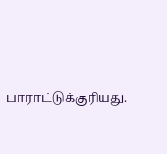பாராட்டுக்குரியது.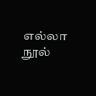எல்லா நூல்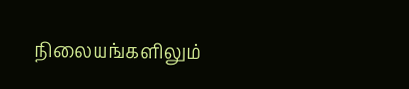நிலையங்களிலும்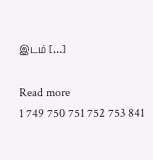இடம் […]

Read more
1 749 750 751 752 753 841